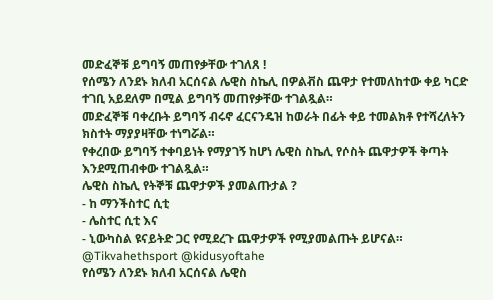መድፈኞቹ ይግባኝ መጠየቃቸው ተገለጸ !
የሰሜን ለንደኑ ክለብ አርሰናል ሌዊስ ስኬሊ በዎልቭስ ጨዋታ የተመለከተው ቀይ ካርድ ተገቢ አይደለም በሚል ይግባኝ መጠየቃቸው ተገልጿል።
መድፈኞቹ ባቀረቡት ይግባኝ ብሩኖ ፈርናንዴዝ ከወራት በፊት ቀይ ተመልክቶ የተሻረለትን ክስተት ማያያዛቸው ተነግሯል።
የቀረበው ይግባኝ ተቀባይነት የማያገኝ ከሆነ ሌዊስ ስኬሊ የሶስት ጨዋታዎች ቅጣት እንደሚጠብቀው ተገልጿል።
ሌዊስ ስኬሊ የትኞቹ ጨዋታዎች ያመልጡታል ?
- ከ ማንችስተር ሲቲ
- ሌስተር ሲቲ እና
- ኒውካስል ዩናይትድ ጋር የሚደረጉ ጨዋታዎች የሚያመልጡት ይሆናል።
@Tikvahethsport @kidusyoftahe
የሰሜን ለንደኑ ክለብ አርሰናል ሌዊስ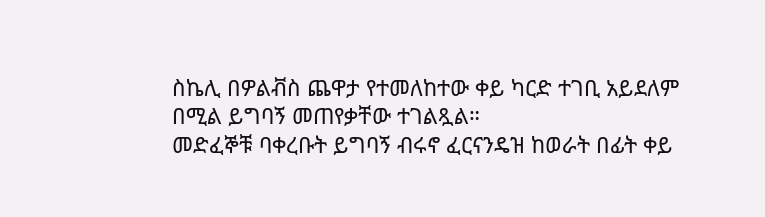ስኬሊ በዎልቭስ ጨዋታ የተመለከተው ቀይ ካርድ ተገቢ አይደለም በሚል ይግባኝ መጠየቃቸው ተገልጿል።
መድፈኞቹ ባቀረቡት ይግባኝ ብሩኖ ፈርናንዴዝ ከወራት በፊት ቀይ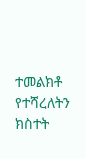ተመልክቶ የተሻረለትን ክስተት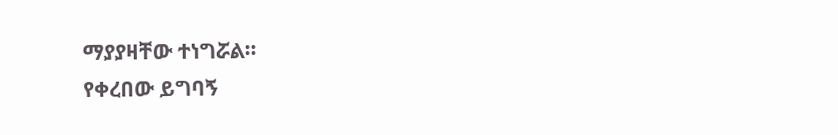ማያያዛቸው ተነግሯል።
የቀረበው ይግባኝ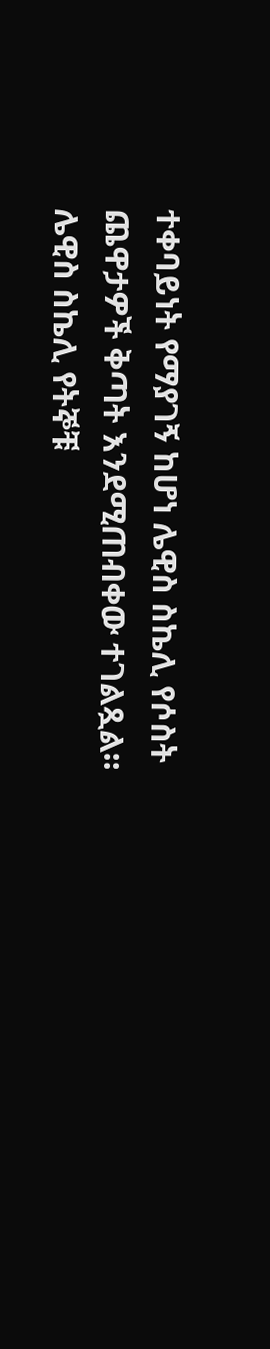ተቀባይነት የማያገኝ ከሆነ ሌዊስ ስኬሊ የሶስት ጨዋታዎች ቅጣት እንደሚጠብቀው ተገልጿል።
ሌዊስ ስኬሊ የትኞቹ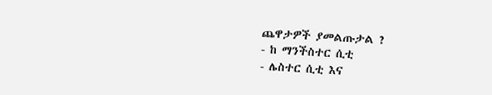ጨዋታዎች ያመልጡታል ?
- ከ ማንችስተር ሲቲ
- ሌስተር ሲቲ እና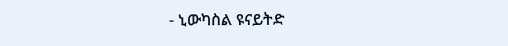- ኒውካስል ዩናይትድ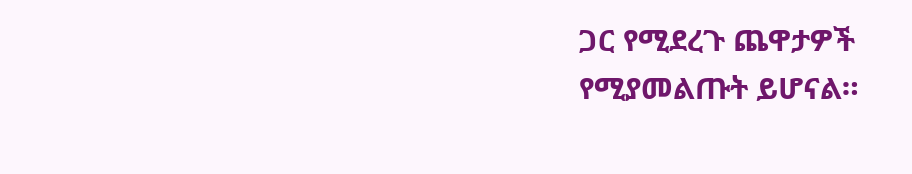ጋር የሚደረጉ ጨዋታዎች የሚያመልጡት ይሆናል።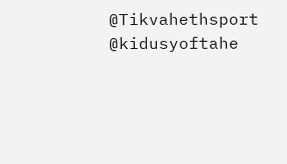@Tikvahethsport @kidusyoftahe